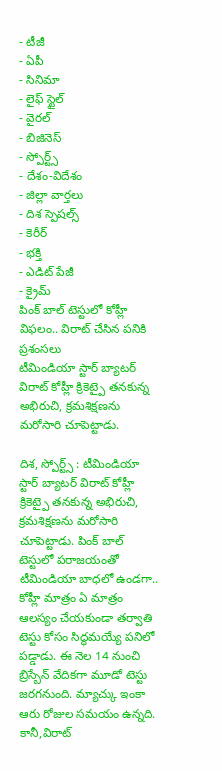- టీజీ
- ఏపీ
- సినిమా
- లైఫ్ స్టైల్
- వైరల్
- బిజినెస్
- స్పోర్ట్స్
- దేశం-విదేశం
- జిల్లా వార్తలు
- దిశ స్పెషల్స్
- కెరీర్
- భక్తి
- ఎడిట్ పేజీ
- క్రైమ్
పింక్ బాల్ టెస్టులో కోహ్లీ విఫలం.. విరాట్ చేసిన పనికి ప్రశంసలు
టీమిండియా స్టార్ బ్యాటర్ విరాట్ కోహ్లీ క్రికెట్పై తనకున్న అభిరుచి, క్రమశిక్షణను మరోసారి చూపెట్టాడు.

దిశ, స్పోర్ట్స్ : టీమిండియా స్టార్ బ్యాటర్ విరాట్ కోహ్లీ క్రికెట్పై తనకున్న అభిరుచి, క్రమశిక్షణను మరోసారి చూపెట్టాడు. పింక్ బాల్ టెస్టులో పరాజయంతో టీమిండియా బాధలో ఉండగా.. కోహ్లీ మాత్రం ఏ మాత్రం ఆలస్యం చేయకుండా తర్వాతి టెస్టు కోసం సిద్ధమయ్యే పనిలో పడ్డాడు. ఈ నెల 14 నుంచి బ్రిస్బేన్ వేదికగా మూడో టెస్టు జరగనుంది. మ్యాచ్కు ఇంకా ఆరు రోజుల సమయం ఉన్నది. కానీ,విరాట్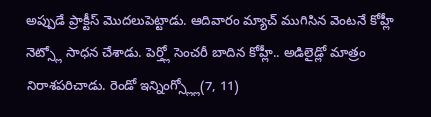అప్పుడే ప్రాక్టీస్ మొదలుపెట్టాడు. ఆదివారం మ్యాచ్ ముగిసిన వెంటనే కోహ్లీ నెట్స్లో సాధన చేశాడు. పెర్త్లో సెంచరీ బాదిన కోహ్లీ.. అడిలైడ్లో మాత్రం నిరాశపరిచాడు. రెండో ఇన్నింగ్స్ల్లో(7, 11)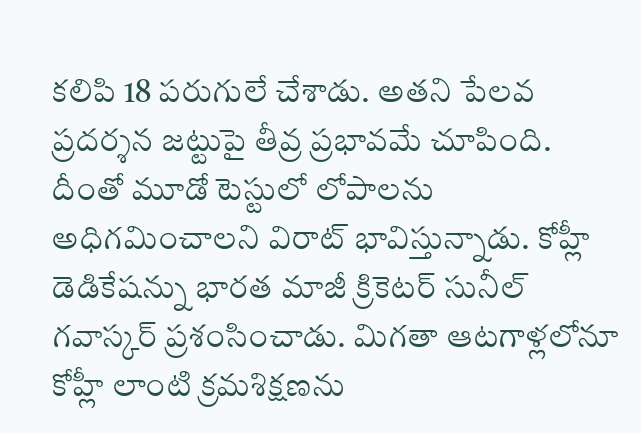కలిపి 18 పరుగులే చేశాడు. అతని పేలవ ప్రదర్శన జట్టుపై తీవ్ర ప్రభావమే చూపింది. దీంతో మూడో టెస్టులో లోపాలను అధిగమించాలని విరాట్ భావిస్తున్నాడు. కోహ్లీ డెడికేషన్ను భారత మాజీ క్రికెటర్ సునీల్ గవాస్కర్ ప్రశంసించాడు. మిగతా ఆటగాళ్లలోనూ కోహ్లీ లాంటి క్రమశిక్షణను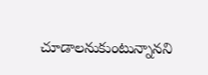చూడాలనుకుంటున్నానని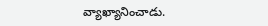వ్యాఖ్యానించాడు.